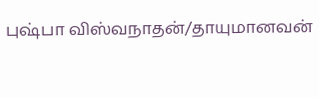புஷ்பா விஸ்வநாதன்/தாயுமானவன்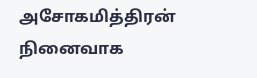அசோகமித்திரன் நினைவாக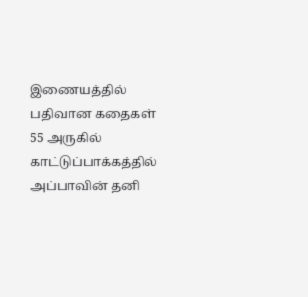இணையத்தில் பதிவான கதைகள் 55 அருகில் காட்டுப்பாக்கத்தில் அப்பாவின் தனி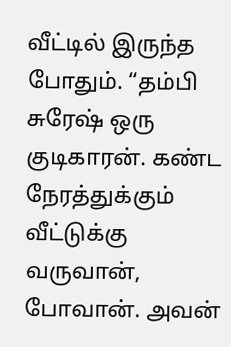வீட்டில் இருந்த போதும். “தம்பி சுரேஷ் ஒரு குடிகாரன். கண்ட நேரத்துக்கும் வீட்டுக்கு வருவான், போவான். அவன்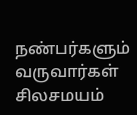நண்பர்களும் வருவார்கள் சிலசமயம்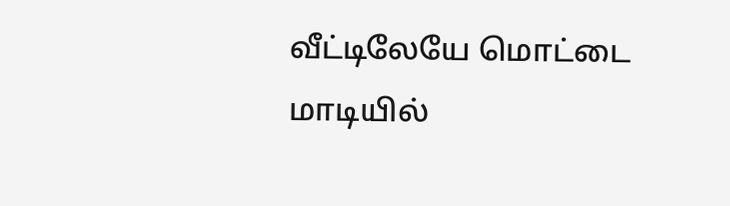வீட்டிலேயே மொட்டை மாடியில்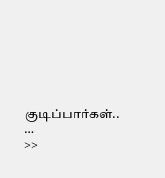குடிப்பார்கள்.. …
>>